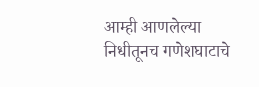आम्ही आणलेल्या निधीतूनच गणेशघाटाचे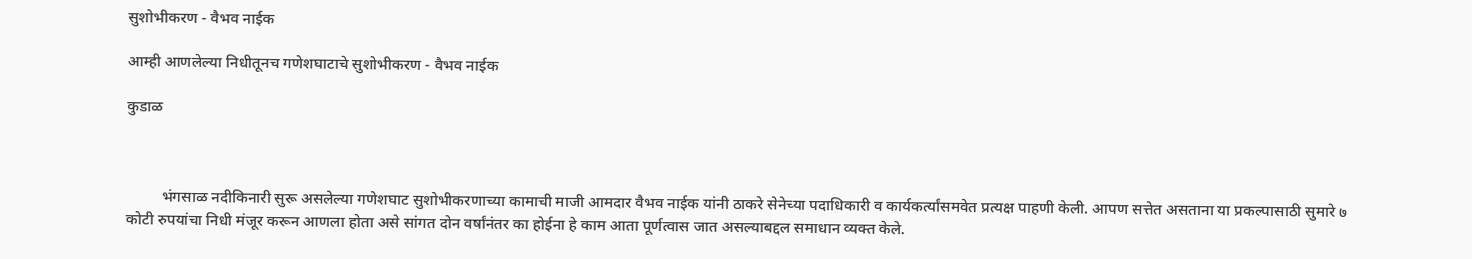सुशोभीकरण - वैभव नाईक

आम्ही आणलेल्या निधीतूनच गणेशघाटाचे सुशोभीकरण - वैभव नाईक

कुडाळ



         भंगसाळ नदीकिनारी सुरू असलेल्या गणेशघाट सुशोभीकरणाच्या कामाची माजी आमदार वैभव नाईक यांनी ठाकरे सेनेच्या पदाधिकारी व कार्यकर्त्यांसमवेत प्रत्यक्ष पाहणी केली. आपण सत्तेत असताना या प्रकल्पासाठी सुमारे ७ कोटी रुपयांचा निधी मंजूर करून आणला होता असे सांगत दोन वर्षांनंतर का होईना हे काम आता पूर्णत्वास जात असल्याबद्दल समाधान व्यक्त केले.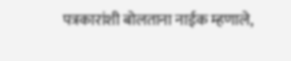पत्रकारांशी बोलताना नाईक म्हणाले,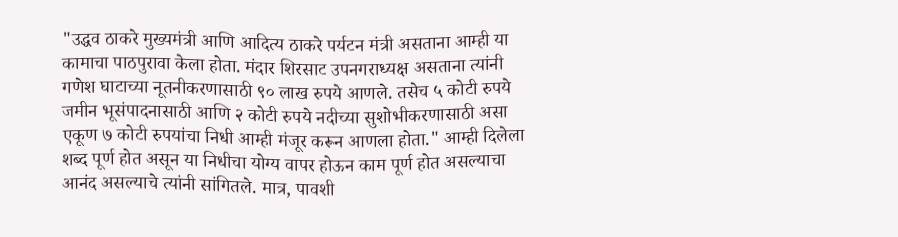"उद्धव ठाकरे मुख्यमंत्री आणि आदित्य ठाकरे पर्यटन मंत्री असताना आम्ही या कामाचा पाठपुरावा केला होता. मंदार शिरसाट उपनगराध्यक्ष असताना त्यांनी गणेश घाटाच्या नूतनीकरणासाठी ९० लाख रुपये आणले. तसेच ५ कोटी रुपये जमीन भूसंपादनासाठी आणि २ कोटी रुपये नदीच्या सुशोभीकरणासाठी असा एकूण ७ कोटी रुपयांचा निधी आम्ही मंजूर करून आणला होता." आम्ही दिलेला शब्द पूर्ण होत असून या निधीचा योग्य वापर होऊन काम पूर्ण होत असल्याचा आनंद असल्याचे त्यांनी सांगितले. मात्र, पावशी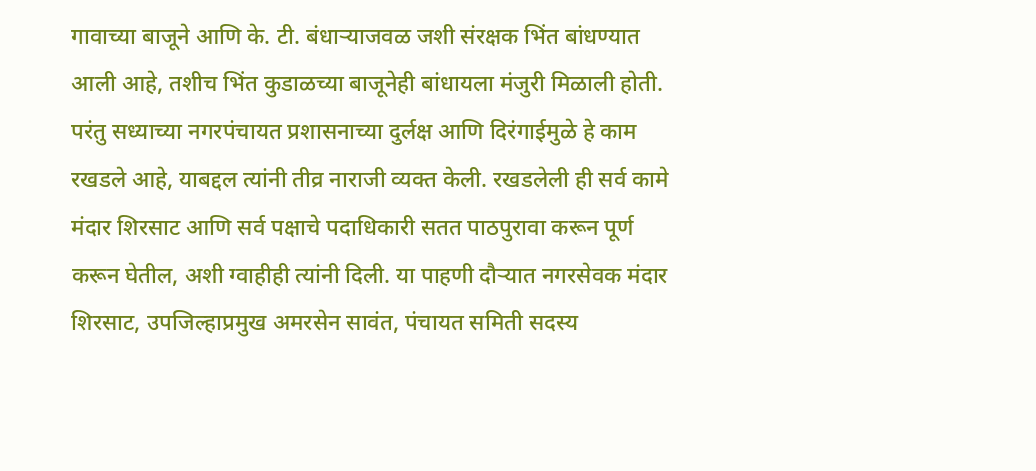गावाच्या बाजूने आणि के. टी. बंधाऱ्याजवळ जशी संरक्षक भिंत बांधण्यात आली आहे, तशीच भिंत कुडाळच्या बाजूनेही बांधायला मंजुरी मिळाली होती. परंतु सध्याच्या नगरपंचायत प्रशासनाच्या दुर्लक्ष आणि दिरंगाईमुळे हे काम रखडले आहे, याबद्दल त्यांनी तीव्र नाराजी व्यक्त केली. रखडलेली ही सर्व कामे मंदार शिरसाट आणि सर्व पक्षाचे पदाधिकारी सतत पाठपुरावा करून पूर्ण करून घेतील, अशी ग्वाहीही त्यांनी दिली. या पाहणी दौऱ्यात नगरसेवक मंदार शिरसाट, उपजिल्हाप्रमुख अमरसेन सावंत, पंचायत समिती सदस्य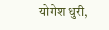योगेश धुरी,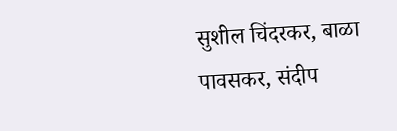सुशील चिंदरकर, बाळा पावसकर, संदीप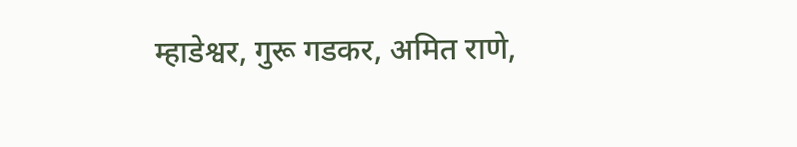म्हाडेश्वर, गुरू गडकर, अमित राणे,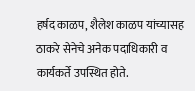हर्षद काळप, शैलेश काळप यांच्यासह ठाकरे सेनेचे अनेक पदाधिकारी व कार्यकर्ते उपस्थित होते.